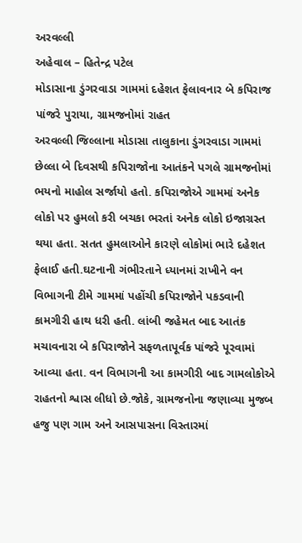અરવલ્લી
અહેવાલ – હિતેન્દ્ર પટેલ
મોડાસાના ડુંગરવાડા ગામમાં દહેશત ફેલાવનાર બે કપિરાજ પાંજરે પુરાયા, ગ્રામજનોમાં રાહત
અરવલ્લી જિલ્લાના મોડાસા તાલુકાના ડુંગરવાડા ગામમાં છેલ્લા બે દિવસથી કપિરાજોના આતંકને પગલે ગ્રામજનોમાં ભયનો માહોલ સર્જાયો હતો. કપિરાજોએ ગામમાં અનેક લોકો પર હુમલો કરી બચકા ભરતાં અનેક લોકો ઇજાગ્રસ્ત થયા હતા. સતત હુમલાઓને કારણે લોકોમાં ભારે દહેશત ફેલાઈ હતી.ઘટનાની ગંભીરતાને ધ્યાનમાં રાખીને વન વિભાગની ટીમે ગામમાં પહોંચી કપિરાજોને પકડવાની કામગીરી હાથ ધરી હતી. લાંબી જહેમત બાદ આતંક મચાવનારા બે કપિરાજોને સફળતાપૂર્વક પાંજરે પૂરવામાં આવ્યા હતા. વન વિભાગની આ કામગીરી બાદ ગામલોકોએ રાહતનો શ્વાસ લીધો છે.જોકે, ગ્રામજનોના જણાવ્યા મુજબ હજુ પણ ગામ અને આસપાસના વિસ્તારમાં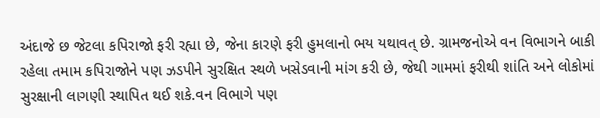અંદાજે છ જેટલા કપિરાજો ફરી રહ્યા છે, જેના કારણે ફરી હુમલાનો ભય યથાવત્ છે. ગ્રામજનોએ વન વિભાગને બાકી રહેલા તમામ કપિરાજોને પણ ઝડપીને સુરક્ષિત સ્થળે ખસેડવાની માંગ કરી છે, જેથી ગામમાં ફરીથી શાંતિ અને લોકોમાં સુરક્ષાની લાગણી સ્થાપિત થઈ શકે.વન વિભાગે પણ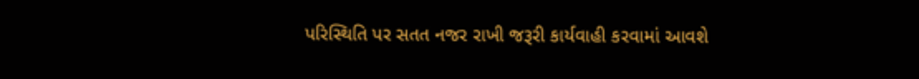પરિસ્થિતિ પર સતત નજર રાખી જરૂરી કાર્યવાહી કરવામાં આવશે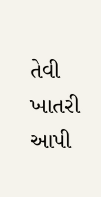તેવી ખાતરી આપી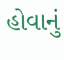હોવાનું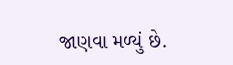જાણવા મળ્યું છે.